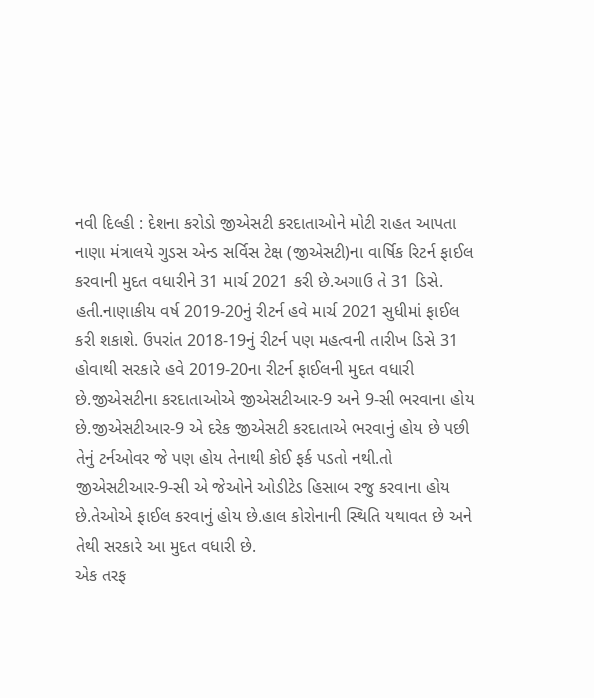નવી દિલ્હી : દેશના કરોડો જીએસટી કરદાતાઓને મોટી રાહત આપતા નાણા મંત્રાલયે ગુડસ એન્ડ સર્વિસ ટેક્ષ (જીએસટી)ના વાર્ષિક રિટર્ન ફાઈલ કરવાની મુદત વધારીને 31 માર્ચ 2021 કરી છે.અગાઉ તે 31 ડિસે. હતી.નાણાકીય વર્ષ 2019-20નું રીટર્ન હવે માર્ચ 2021 સુધીમાં ફાઈલ કરી શકાશે. ઉપરાંત 2018-19નું રીટર્ન પણ મહત્વની તારીખ ડિસે 31 હોવાથી સરકારે હવે 2019-20ના રીટર્ન ફાઈલની મુદત વધારી છે.જીએસટીના કરદાતાઓએ જીએસટીઆર-9 અને 9-સી ભરવાના હોય છે.જીએસટીઆર-9 એ દરેક જીએસટી કરદાતાએ ભરવાનું હોય છે પછી તેનું ટર્નઓવર જે પણ હોય તેનાથી કોઈ ફર્ક પડતો નથી.તો જીએસટીઆર-9-સી એ જેઓને ઓડીટેડ હિસાબ રજુ કરવાના હોય છે.તેઓએ ફાઈલ કરવાનું હોય છે.હાલ કોરોનાની સ્થિતિ યથાવત છે અને તેથી સરકારે આ મુદત વધારી છે.
એક તરફ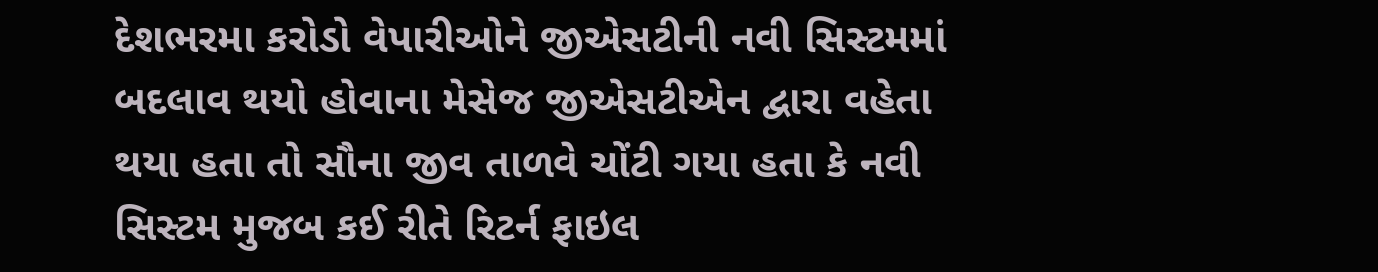દેશભરમા કરોડો વેપારીઓને જીએસટીની નવી સિસ્ટમમાં બદલાવ થયો હોવાના મેસેજ જીએસટીએન દ્વારા વહેતા થયા હતા તો સૌના જીવ તાળવે ચોંટી ગયા હતા કે નવી સિસ્ટમ મુજબ કઈ રીતે રિટર્ન ફાઇલ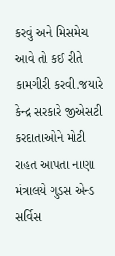કરવું અને મિસમેચ આવે તો કઈ રીતે કામગીરી કરવી.જયારે કેન્દ્ર સરકારે જીએસટી કરદાતાઓને મોટી રાહત આપતા નાણા મંત્રાલયે ગુડસ એન્ડ સર્વિસ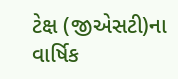ટેક્ષ (જીએસટી)ના વાર્ષિક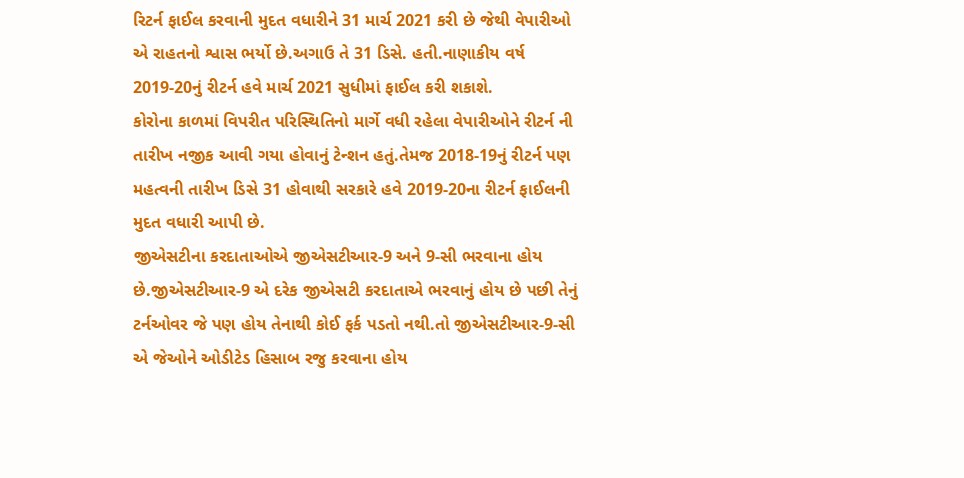રિટર્ન ફાઈલ કરવાની મુદત વધારીને 31 માર્ચ 2021 કરી છે જેથી વેપારીઓ એ રાહતનો શ્વાસ ભર્યો છે.અગાઉ તે 31 ડિસે. હતી.નાણાકીય વર્ષ 2019-20નું રીટર્ન હવે માર્ચ 2021 સુધીમાં ફાઈલ કરી શકાશે.
કોરોના કાળમાં વિપરીત પરિસ્થિતિનો માર્ગે વધી રહેલા વેપારીઓને રીટર્ન ની તારીખ નજીક આવી ગયા હોવાનું ટેન્શન હતું.તેમજ 2018-19નું રીટર્ન પણ મહત્વની તારીખ ડિસે 31 હોવાથી સરકારે હવે 2019-20ના રીટર્ન ફાઈલની મુદત વધારી આપી છે.
જીએસટીના કરદાતાઓએ જીએસટીઆર-9 અને 9-સી ભરવાના હોય છે.જીએસટીઆર-9 એ દરેક જીએસટી કરદાતાએ ભરવાનું હોય છે પછી તેનું ટર્નઓવર જે પણ હોય તેનાથી કોઈ ફર્ક પડતો નથી.તો જીએસટીઆર-9-સી એ જેઓને ઓડીટેડ હિસાબ રજુ કરવાના હોય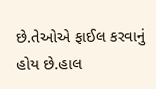છે.તેઓએ ફાઈલ કરવાનું હોય છે.હાલ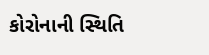કોરોનાની સ્થિતિ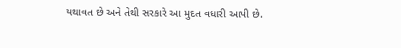યથાવત છે અને તેથી સરકારે આ મુદત વધારી આપી છે.